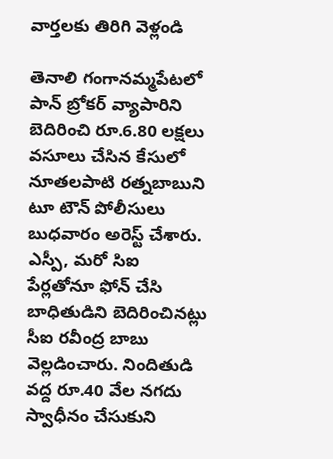వార్తలకు తిరిగి వెళ్లండి

తెనాలి గంగానమ్మపేటలో పాన్ బ్రోకర్ వ్యాపారిని బెదిరించి రూ.6.80 లక్షలు వసూలు చేసిన కేసులో నూతలపాటి రత్నబాబుని టూ టౌన్ పోలీసులు బుధవారం అరెస్ట్ చేశారు.
ఎస్పీ, మరో సిఐ పేర్లతోనూ ఫోన్ చేసి బాధితుడిని బెదిరించినట్లు సీఐ రవీంద్ర బాబు వెల్లడించారు. నిందితుడి వద్ద రూ.40 వేల నగదు స్వాధీనం చేసుకుని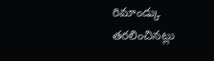రిమాండ్కు తరలించినట్లు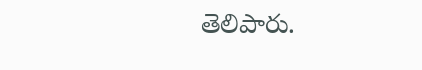తెలిపారు.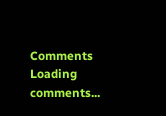Comments
Loading comments...